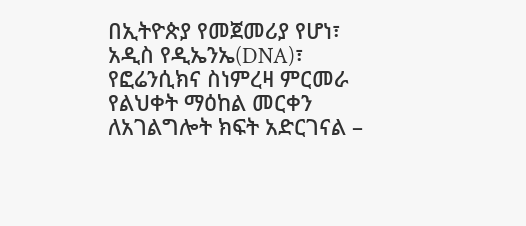በኢትዮጵያ የመጀመሪያ የሆነ፣ አዲስ የዲኤንኤ(DNA)፣ የፎሬንሲክና ስነምረዛ ምርመራ የልህቀት ማዕከል መርቀን ለአገልግሎት ክፍት አድርገናል –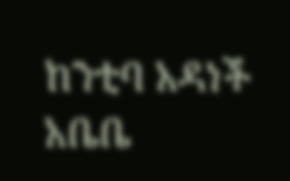ከንቲባ አዳነች አቤቤ